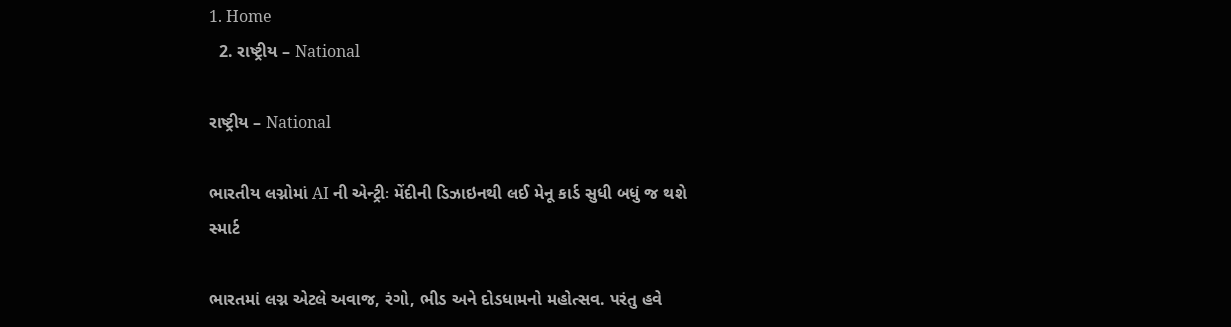1. Home
  2. રાષ્ટ્રીય – National

રાષ્ટ્રીય – National

ભારતીય લગ્નોમાં AI ની એન્ટ્રીઃ મેંદીની ડિઝાઇનથી લઈ મેનૂ કાર્ડ સુધી બધું જ થશે સ્માર્ટ

ભારતમાં લગ્ન એટલે અવાજ, રંગો, ભીડ અને દોડધામનો મહોત્સવ. પરંતુ હવે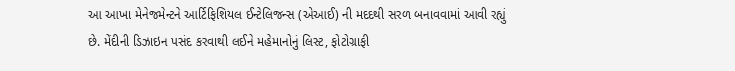આ આખા મેનેજમેન્ટને આર્ટિફિશિયલ ઈન્ટેલિજન્સ (એઆઈ) ની મદદથી સરળ બનાવવામાં આવી રહ્યું છે. મેંદીની ડિઝાઇન પસંદ કરવાથી લઈને મહેમાનોનું લિસ્ટ, ફોટોગ્રાફી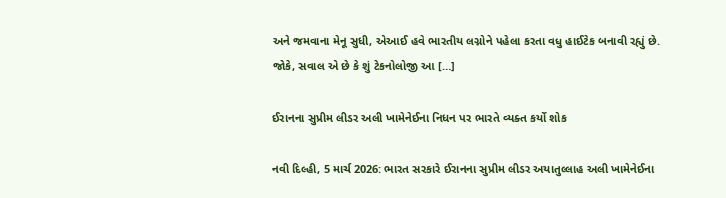અને જમવાના મેનૂ સુધી, એઆઈ હવે ભારતીય લગ્નોને પહેલા કરતા વધુ હાઈટેક બનાવી રહ્યું છે. જોકે, સવાલ એ છે કે શું ટેકનોલોજી આ […]

ઈરાનના સુપ્રીમ લીડર અલી ખામેનેઈના નિધન પર ભારતે વ્યક્ત કર્યો શોક

નવી દિલ્હી, 5 માર્ચ 2026: ભારત સરકારે ઈરાનના સુપ્રીમ લીડર અયાતુલ્લાહ અલી ખામેનેઈના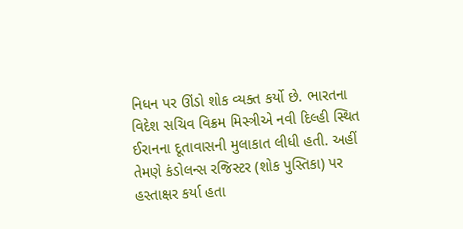નિધન પર ઊંડો શોક વ્યક્ત કર્યો છે. ભારતના વિદેશ સચિવ વિક્રમ મિસ્ત્રીએ નવી દિલ્હી સ્થિત ઈરાનના દૂતાવાસની મુલાકાત લીધી હતી. અહીં તેમણે કંડોલન્સ રજિસ્ટર (શોક પુસ્તિકા) પર હસ્તાક્ષર કર્યા હતા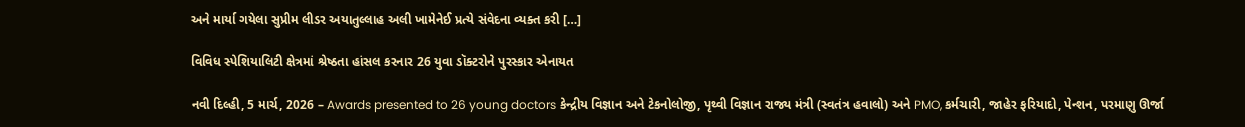અને માર્યા ગયેલા સુપ્રીમ લીડર અયાતુલ્લાહ અલી ખામેનેઈ પ્રત્યે સંવેદના વ્યક્ત કરી […]

વિવિધ સ્પેશિયાલિટી ક્ષેત્રમાં શ્રેષ્ઠતા હાંસલ કરનાર 26 યુવા ડૉક્ટરોને પુરસ્કાર એનાયત

નવી દિલ્હી, 5 માર્ચ, 2026 – Awards presented to 26 young doctors કેન્દ્રીય વિજ્ઞાન અને ટેકનોલોજી, પૃથ્વી વિજ્ઞાન રાજ્ય મંત્રી (સ્વતંત્ર હવાલો) અને PMO, કર્મચારી, જાહેર ફરિયાદો, પેન્શન, પરમાણુ ઊર્જા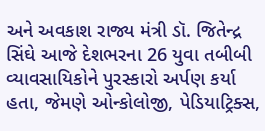અને અવકાશ રાજ્ય મંત્રી ડૉ. જિતેન્દ્ર સિંઘે આજે દેશભરના 26 યુવા તબીબી વ્યાવસાયિકોને પુરસ્કારો અર્પણ કર્યા હતા, જેમણે ઓન્કોલોજી, પેડિયાટ્રિક્સ,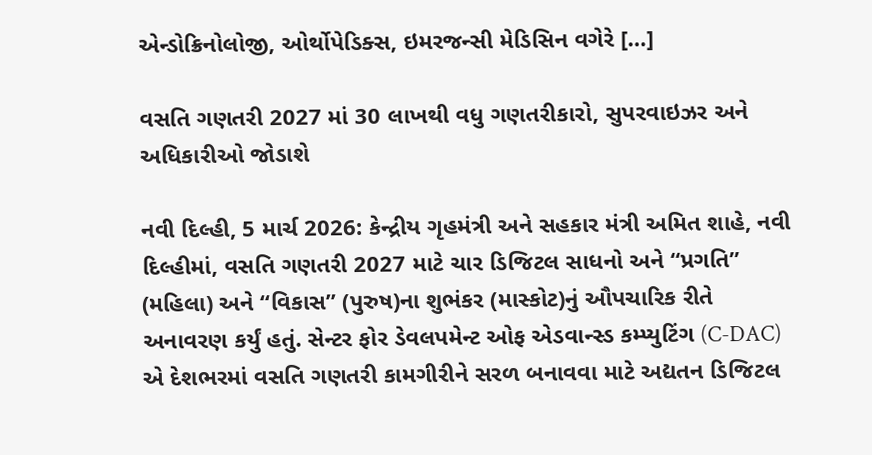એન્ડોક્રિનોલોજી, ઓર્થોપેડિક્સ, ઇમરજન્સી મેડિસિન વગેરે […]

વસતિ ગણતરી 2027 માં 30 લાખથી વધુ ગણતરીકારો, સુપરવાઇઝર અને અધિકારીઓ જોડાશે

નવી દિલ્હી, 5 માર્ચ 2026: કેન્દ્રીય ગૃહમંત્રી અને સહકાર મંત્રી અમિત શાહે, નવી દિલ્હીમાં, વસતિ ગણતરી 2027 માટે ચાર ડિજિટલ સાધનો અને “પ્રગતિ” (મહિલા) અને “વિકાસ” (પુરુષ)ના શુભંકર (માસ્કોટ)નું ઔપચારિક રીતે અનાવરણ કર્યું હતું. સેન્ટર ફોર ડેવલપમેન્ટ ઓફ એડવાન્સ્ડ કમ્પ્યુટિંગ (C-DAC) એ દેશભરમાં વસતિ ગણતરી કામગીરીને સરળ બનાવવા માટે અદ્યતન ડિજિટલ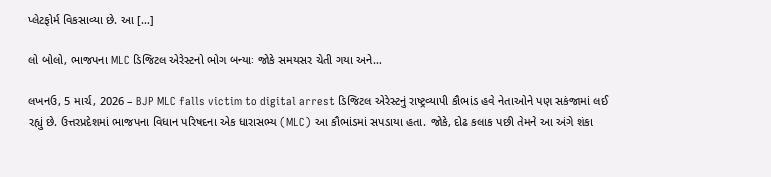પ્લેટફોર્મ વિકસાવ્યા છે. આ […]

લો બોલો, ભાજપના MLC ડિજિટલ એરેસ્ટનો ભોગ બન્યાઃ જોકે સમયસર ચેતી ગયા અને…

લખનઉ, 5 માર્ચ, 2026 – BJP MLC falls victim to digital arrest ડિજિટલ એરેસ્ટનું રાષ્ટ્રવ્યાપી કૌભાંડ હવે નેતાઓને પણ સકંજામાં લઈ રહ્યું છે. ઉત્તરપ્રદેશમાં ભાજપના વિધાન પરિષદના એક ધારાસભ્ય (MLC) આ કૌભાંડમાં સપડાયા હતા. જોકે, દોઢ કલાક પછી તેમને આ અંગે શંકા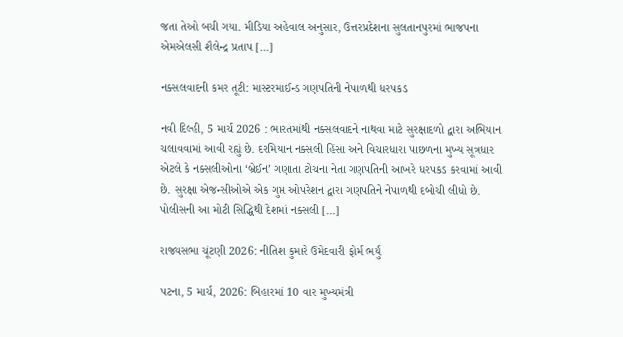જતા તેઓ બચી ગયા. મીડિયા અહેવાલ અનુસાર, ઉત્તરપ્રદેશના સુલતાનપુરમાં ભાજપના એમએલસી શૈલેન્દ્ર પ્રતાપ […]

નક્સલવાદની કમર તૂટી: માસ્ટરમાઈન્ડ ગણપતિની નેપાળથી ધરપકડ

નવી દિલ્હી, 5 માર્ચ 2026 : ભારતમાંથી નક્સલવાદને નાથવા માટે સુરક્ષાદળો દ્વારા અભિયાન ચલાવવામાં આવી રહ્યું છે. દરમિયાન નક્સલી હિંસા અને વિચારધારા પાછળના મુખ્ય સૂત્રધાર એટલે કે નક્સલીઓના ‘બ્રેઈન’ ગણાતા ટોચના નેતા ગણપતિની આખરે ધરપકડ કરવામાં આવી છે. સુરક્ષા એજન્સીઓએ એક ગુપ્ત ઓપરેશન દ્વારા ગણપતિને નેપાળથી દબોચી લીધો છે. પોલીસની આ મોટી સિદ્ધિથી દેશમાં નક્સલી […]

રાજ્યસભા ચૂંટણી 2026: નીતિશ કુમારે ઉમેદવારી ફોર્મ ભર્યું

પટના, 5 માર્ચ, 2026: બિહારમાં 10 વાર મુખ્યમંત્રી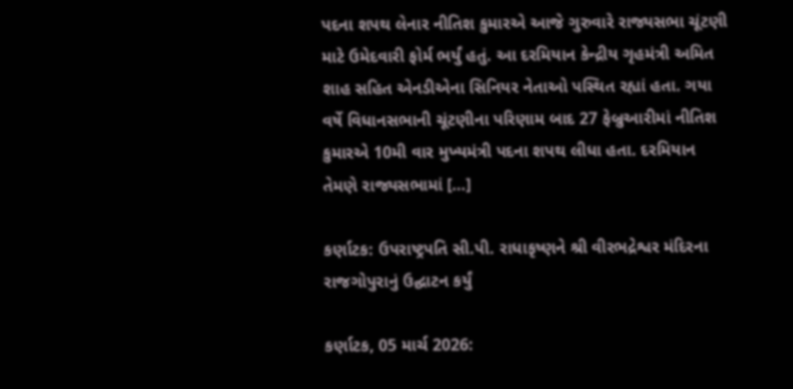પદના શપથ લેનાર નીતિશ કુમારએ આજે ગુરુવારે રાજ્યસભા ચૂંટણી માટે ઉમેદવારી ફોર્મ ભર્યું હતું. આ દરમિયાન કેન્દ્રીય ગૃહમંત્રી અમિત શાહ સહિત એનડીએના સિનિયર નેતાઓ પસ્થિત રહ્યાં હતા. ગયા વર્ષે વિધાનસભાની ચૂંટણીના પરિણામ બાદ 27 ફેબ્રુઆરીમાં નીતિશ કુમારએ 10મી વાર મુખ્યમંત્રી પદના શપથ લીધા હતા. દરમિયાન તેમણે રાજ્યસભામાં […]

કર્ણાટક: ઉપરાષ્ટ્રપતિ સી.પી. રાધાકૃષ્ણને શ્રી વીરભદ્રેશ્વર મંદિરના રાજગોપુરાનું ઉદ્ઘાટન કર્યું

કર્ણાટક, 05 માર્ચ 2026: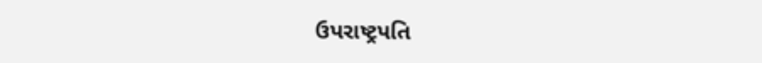ઉપરાષ્ટ્રપતિ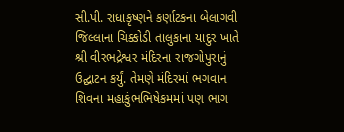સી.પી. રાધાકૃષ્ણને કર્ણાટકના બેલાગવી જિલ્લાના ચિક્કોડી તાલુકાના યાદુર ખાતે શ્રી વીરભદ્રેશ્વર મંદિરના રાજગોપુરાનું ઉદ્ઘાટન કર્યું. તેમણે મંદિરમાં ભગવાન શિવના મહાકુંભભિષેકમમાં પણ ભાગ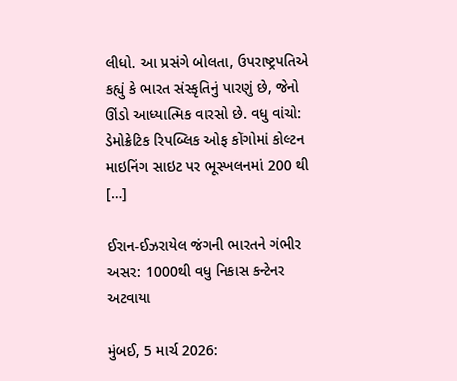લીધો. આ પ્રસંગે બોલતા, ઉપરાષ્ટ્રપતિએ કહ્યું કે ભારત સંસ્કૃતિનું પારણું છે, જેનો ઊંડો આધ્યાત્મિક વારસો છે. વધુ વાંચો: ડેમોક્રેટિક રિપબ્લિક ઓફ કોંગોમાં કોલ્ટન માઇનિંગ સાઇટ પર ભૂસ્ખલનમાં 200 થી […]

ઈરાન-ઈઝરાયેલ જંગની ભારતને ગંભીર અસર: 1000થી વધુ નિકાસ કન્ટેનર અટવાયા

મુંબઈ, 5 માર્ચ 2026: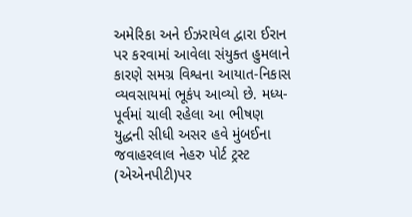અમેરિકા અને ઈઝરાયેલ દ્વારા ઈરાન પર કરવામાં આવેલા સંયુક્ત હુમલાને કારણે સમગ્ર વિશ્વના આયાત-નિકાસ વ્યવસાયમાં ભૂકંપ આવ્યો છે. મધ્ય-પૂર્વમાં ચાલી રહેલા આ ભીષણ યુદ્ધની સીધી અસર હવે મુંબઈના જવાહરલાલ નેહરુ પોર્ટ ટ્રસ્ટ (એએનપીટી)પર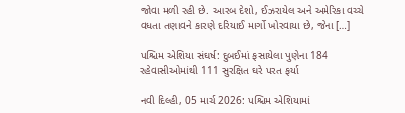જોવા મળી રહી છે. આરબ દેશો, ઈઝરાયેલ અને અમેરિકા વચ્ચે વધતા તણાવને કારણે દરિયાઈ માર્ગો ખોરવાયા છે, જેના […]

પશ્ચિમ એશિયા સંઘર્ષ: દુબઈમાં ફસાયેલા પુણેના 184 રહેવાસીઓમાંથી 111 સુરક્ષિત ઘરે પરત ફર્યા

નવી દિલ્હી, 05 માર્ચ 2026: પશ્ચિમ એશિયામાં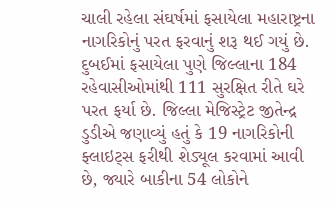ચાલી રહેલા સંઘર્ષમાં ફસાયેલા મહારાષ્ટ્રના નાગરિકોનું પરત ફરવાનું શરૂ થઈ ગયું છે. દુબઈમાં ફસાયેલા પુણે જિલ્લાના 184 રહેવાસીઓમાંથી 111 સુરક્ષિત રીતે ઘરે પરત ફર્યા છે. જિલ્લા મેજિસ્ટ્રેટ જીતેન્દ્ર ડુડીએ જણાવ્યું હતું કે 19 નાગરિકોની ફ્લાઇટ્સ ફરીથી શેડ્યૂલ કરવામાં આવી છે, જ્યારે બાકીના 54 લોકોને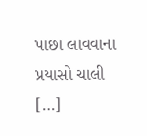પાછા લાવવાના પ્રયાસો ચાલી […]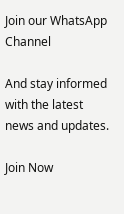Join our WhatsApp Channel

And stay informed with the latest news and updates.

Join Now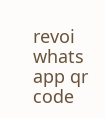revoi whats app qr code